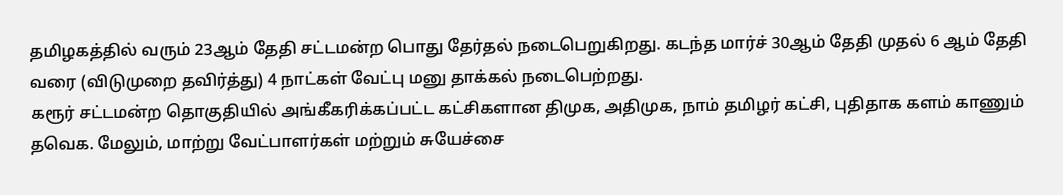தமிழகத்தில் வரும் 23ஆம் தேதி சட்டமன்ற பொது தேர்தல் நடைபெறுகிறது. கடந்த மார்ச் 30ஆம் தேதி முதல் 6 ஆம் தேதி வரை (விடுமுறை தவிர்த்து) 4 நாட்கள் வேட்பு மனு தாக்கல் நடைபெற்றது.
கரூர் சட்டமன்ற தொகுதியில் அங்கீகரிக்கப்பட்ட கட்சிகளான திமுக, அதிமுக, நாம் தமிழர் கட்சி, புதிதாக களம் காணும் தவெக. மேலும், மாற்று வேட்பாளர்கள் மற்றும் சுயேச்சை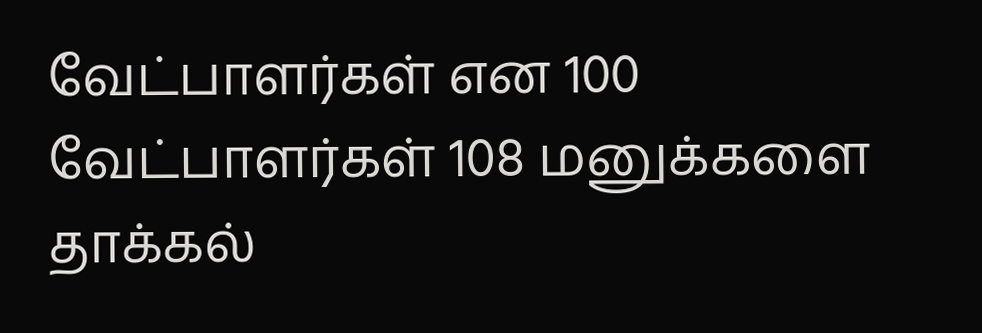வேட்பாளர்கள் என 100 வேட்பாளர்கள் 108 மனுக்களை தாக்கல்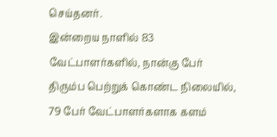செய்தனர்.
இன்றைய நாளில் 83 வேட்பாளர்களில், நான்கு பேர் திரும்ப பெற்றுக் கொண்ட நிலையில், 79 பேர் வேட்பாளர்களாக களம்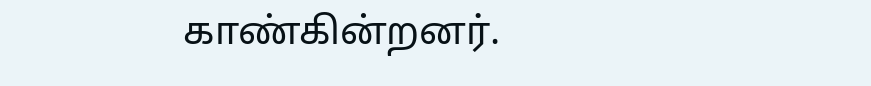காண்கின்றனர்.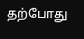தற்போது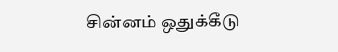சின்னம் ஒதுக்கீடு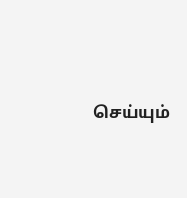செய்யும்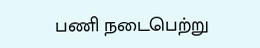பணி நடைபெற்று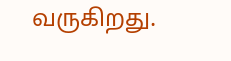வருகிறது.